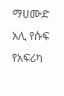ማሀሙድ አሊ የሱፍ የአፍሪካ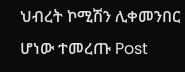ህብረት ኮሚሽን ሊቀመንበር ሆነው ተመረጡ Post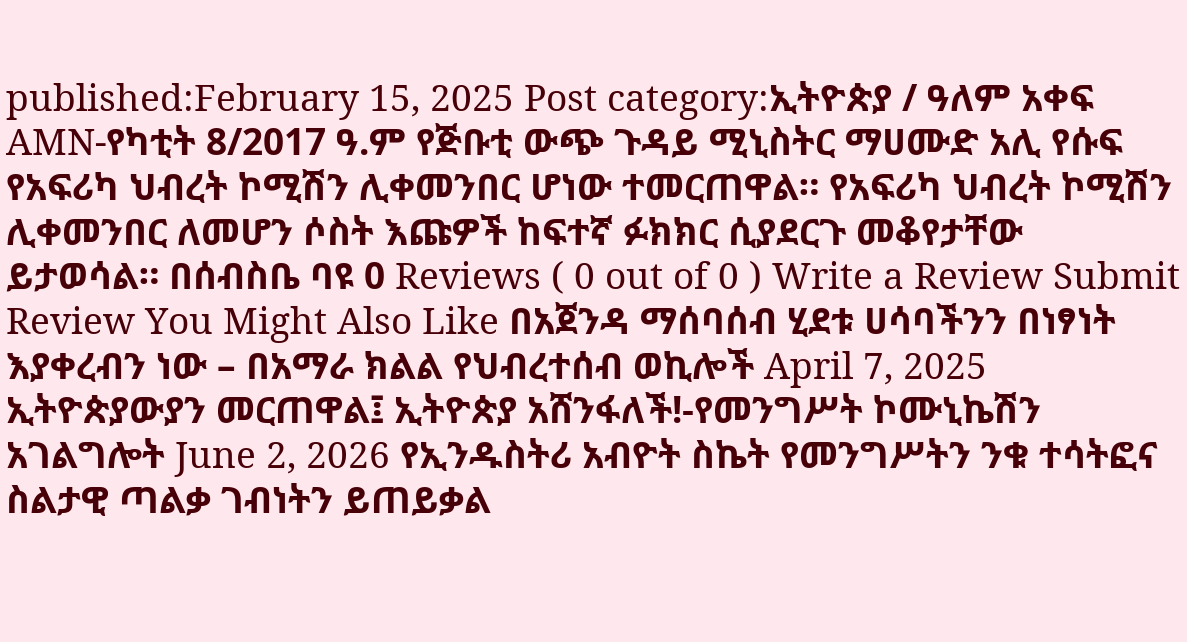published:February 15, 2025 Post category:ኢትዮጵያ / ዓለም አቀፍ AMN-የካቲት 8/2017 ዓ.ም የጅቡቲ ውጭ ጉዳይ ሚኒስትር ማሀሙድ አሊ የሱፍ የአፍሪካ ህብረት ኮሚሽን ሊቀመንበር ሆነው ተመርጠዋል። የአፍሪካ ህብረት ኮሚሽን ሊቀመንበር ለመሆን ሶስት እጩዎች ከፍተኛ ፉክክር ሲያደርጉ መቆየታቸው ይታወሳል። በሰብስቤ ባዩ 0 Reviews ( 0 out of 0 ) Write a Review Submit Review You Might Also Like በአጀንዳ ማሰባሰብ ሂደቱ ሀሳባችንን በነፃነት እያቀረብን ነው – በአማራ ክልል የህብረተሰብ ወኪሎች April 7, 2025 ኢትዮጵያውያን መርጠዋል፤ ኢትዮጵያ አሸንፋለች!-የመንግሥት ኮሙኒኬሽን አገልግሎት June 2, 2026 የኢንዱስትሪ አብዮት ስኬት የመንግሥትን ንቁ ተሳትፎና ስልታዊ ጣልቃ ገብነትን ይጠይቃል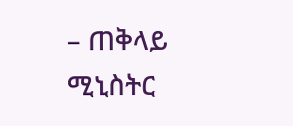– ጠቅላይ ሚኒስትር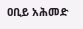ዐቢይ አሕመድ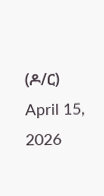(ዶ/ር) April 15, 2026